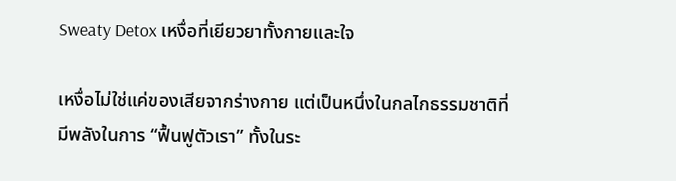Sweaty Detox เหงื่อที่เยียวยาทั้งกายและใจ

เหงื่อไม่ใช่แค่ของเสียจากร่างกาย แต่เป็นหนึ่งในกลไกธรรมชาติที่มีพลังในการ “ฟื้นฟูตัวเรา” ทั้งในระ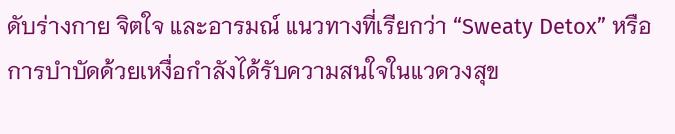ดับร่างกาย จิตใจ และอารมณ์ แนวทางที่เรียกว่า “Sweaty Detox” หรือการบำบัดด้วยเหงื่อกำลังได้รับความสนใจในแวดวงสุข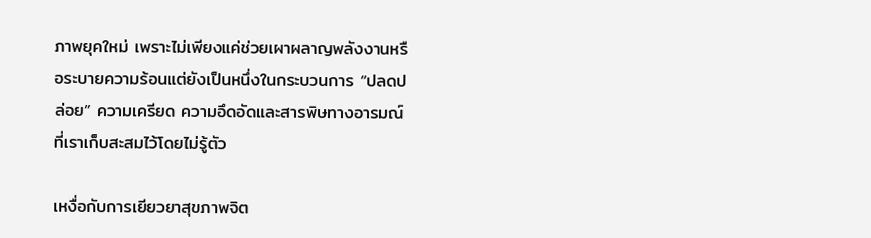ภาพยุคใหม่ เพราะไม่เพียงแค่ช่วยเผาผลาญพลังงานหรือระบายความร้อนแต่ยังเป็นหนึ่งในกระบวนการ “ปลดปล่อย” ความเครียด ความอึดอัดและสารพิษทางอารมณ์ที่เราเก็บสะสมไว้โดยไม่รู้ตัว

เหงื่อกับการเยียวยาสุขภาพจิต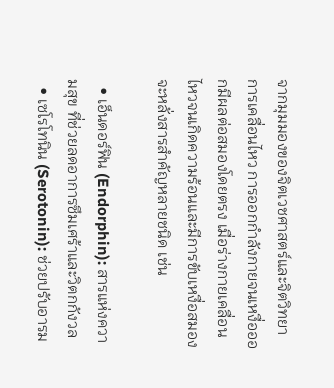จากมุมมองของจิตเวชศาสตร์และจิตวิทยาการเคลื่อนไหว การออกกำลังกายจนเหงื่อออกมีผลต่อสมองโดยตรง เมื่อร่างกายเคลื่อนไหวจนเกิดความร้อนและมีการขับเหงื่อสมองจะหลั่งสารสำคัญหลายชนิด เช่น

  • เอ็นดอร์ฟิน (Endorphin): สารแห่งความสุข ที่ช่วยลดอาการซึมเศร้าและวิตกกังวล
  • เซโรโทนิน (Serotonin): ช่วยปรับอารม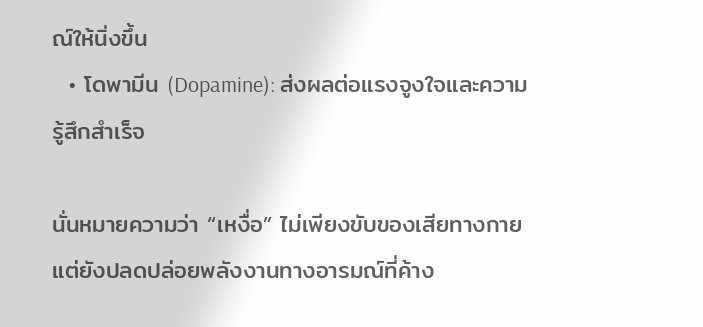ณ์ให้นิ่งขึ้น
  • โดพามีน (Dopamine): ส่งผลต่อแรงจูงใจและความรู้สึกสำเร็จ

นั่นหมายความว่า “เหงื่อ” ไม่เพียงขับของเสียทางกาย แต่ยังปลดปล่อยพลังงานทางอารมณ์ที่ค้าง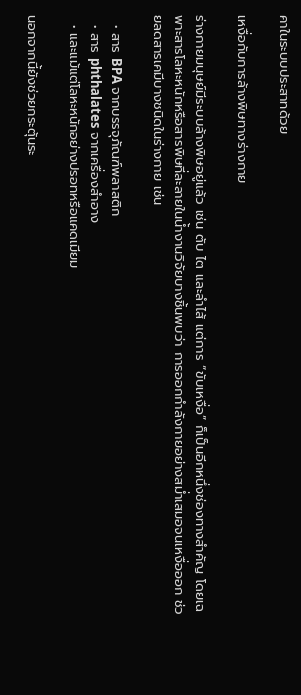คาในระบบประสาทด้วย

เหงื่อกับการล้างพิษทางร่างกาย

ร่างกายมนุษย์มีระบบล้างพิษอยู่แล้ว เช่น ตับ ไต และลำไส้ แต่การ “ขับเหงื่อ” ก็เป็นอีกหนึ่งช่องทางสำคัญ โดยเฉพาะสารโลหะหนักหรือสารพิษที่ละลายในน้ำงานวิจัยบางชิ้นพบว่า การออกกำลังกายอย่างสม่ำเสมอจนเหงื่อออก ช่วยลดสารเคมีบางชนิดในร่างกาย เช่น

  • สาร BPA จากบรรจุภัณฑ์พลาสติก
  • สาร phthalates จากเครื่องสำอาง
  • และแม้แต่โลหะหนักอย่างปรอทหรือแคดเมียม

นอกจากนี้ยังช่วยกระตุ้นระ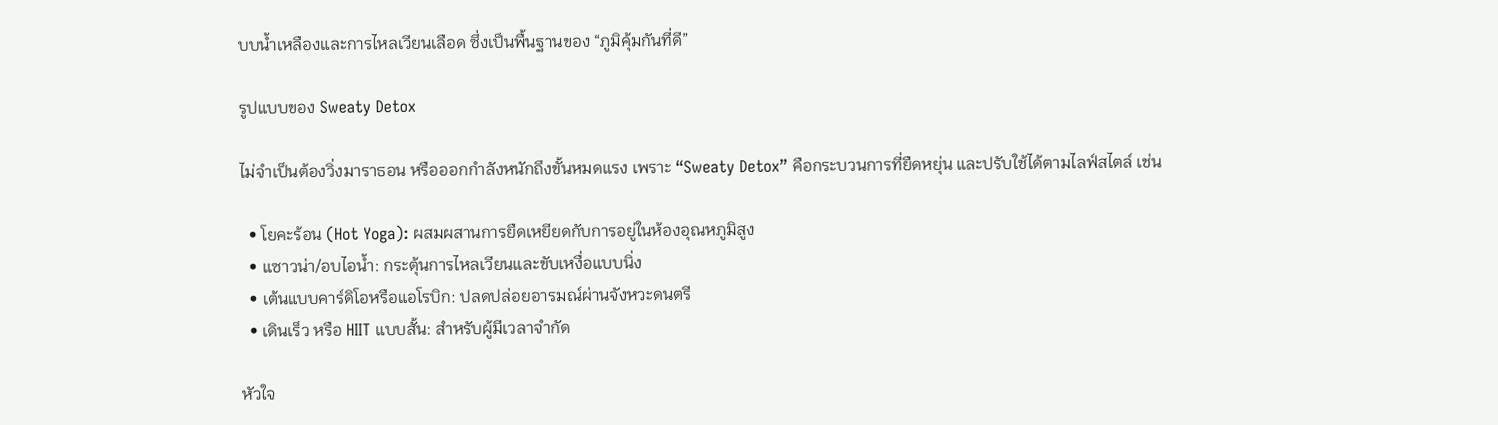บบน้ำเหลืองและการไหลเวียนเลือด ซึ่งเป็นพื้นฐานของ “ภูมิคุ้มกันที่ดี”

รูปแบบของ Sweaty Detox

ไม่จำเป็นต้องวิ่งมาราธอน หรือออกกำลังหนักถึงขั้นหมดแรง เพราะ “Sweaty Detox” คือกระบวนการที่ยืดหยุ่น และปรับใช้ได้ตามไลฟ์สไตล์ เช่น

  • โยคะร้อน (Hot Yoga): ผสมผสานการยืดเหยียดกับการอยู่ในห้องอุณหภูมิสูง
  • แซาวน่า/อบไอน้ำ: กระตุ้นการไหลเวียนและขับเหงื่อแบบนิ่ง
  • เต้นแบบคาร์ดิโอหรือแอโรบิก: ปลดปล่อยอารมณ์ผ่านจังหวะดนตรี
  • เดินเร็ว หรือ HIIT แบบสั้น: สำหรับผู้มีเวลาจำกัด

หัวใจ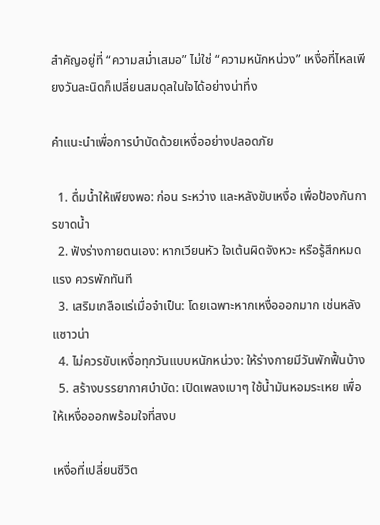สำคัญอยู่ที่ “ความสม่ำเสมอ” ไม่ใช่ “ความหนักหน่วง” เหงื่อที่ไหลเพียงวันละนิดก็เปลี่ยนสมดุลในใจได้อย่างน่าทึ่ง

คำแนะนำเพื่อการบำบัดด้วยเหงื่ออย่างปลอดภัย

  1. ดื่มน้ำให้เพียงพอ: ก่อน ระหว่าง และหลังขับเหงื่อ เพื่อป้องกันการขาดน้ำ
  2. ฟังร่างกายตนเอง: หากเวียนหัว ใจเต้นผิดจังหวะ หรือรู้สึกหมดแรง ควรพักทันที
  3. เสริมเกลือแร่เมื่อจำเป็น: โดยเฉพาะหากเหงื่อออกมาก เช่นหลังแซาวน่า
  4. ไม่ควรขับเหงื่อทุกวันแบบหนักหน่วง: ให้ร่างกายมีวันพักฟื้นบ้าง
  5. สร้างบรรยากาศบำบัด: เปิดเพลงเบาๆ ใช้น้ำมันหอมระเหย เพื่อให้เหงื่อออกพร้อมใจที่สงบ

เหงื่อที่เปลี่ยนชีวิต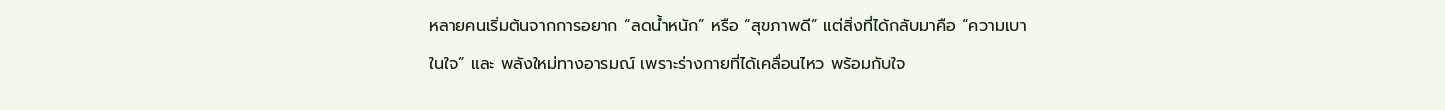หลายคนเริ่มต้นจากการอยาก “ลดน้ำหนัก” หรือ “สุขภาพดี” แต่สิ่งที่ได้กลับมาคือ “ความเบาในใจ” และ พลังใหม่ทางอารมณ์ เพราะร่างกายที่ได้เคลื่อนไหว พร้อมกับใจ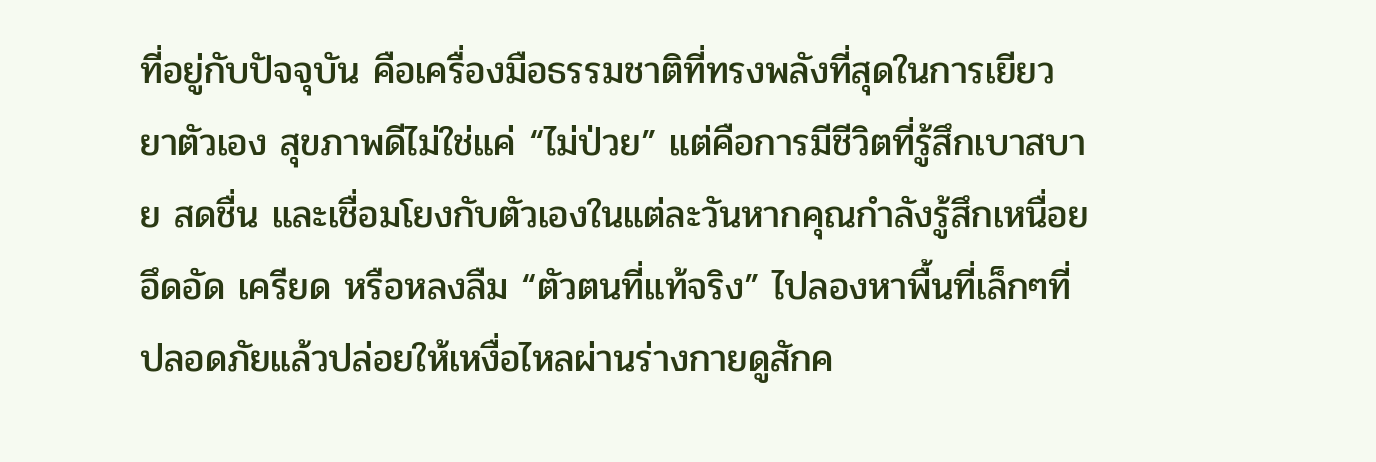ที่อยู่กับปัจจุบัน คือเครื่องมือธรรมชาติที่ทรงพลังที่สุดในการเยียวยาตัวเอง สุขภาพดีไม่ใช่แค่ “ไม่ป่วย” แต่คือการมีชีวิตที่รู้สึกเบาสบาย สดชื่น และเชื่อมโยงกับตัวเองในแต่ละวันหากคุณกำลังรู้สึกเหนื่อย อึดอัด เครียด หรือหลงลืม “ตัวตนที่แท้จริง” ไปลองหาพื้นที่เล็กๆที่ปลอดภัยแล้วปล่อยให้เหงื่อไหลผ่านร่างกายดูสักค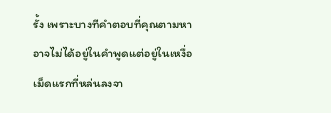รั้ง เพราะบางทีคำตอบที่คุณตามหาอาจไม่ได้อยู่ในคำพูดแต่อยู่ในเหงื่อเม็ดแรกที่หล่นลงจา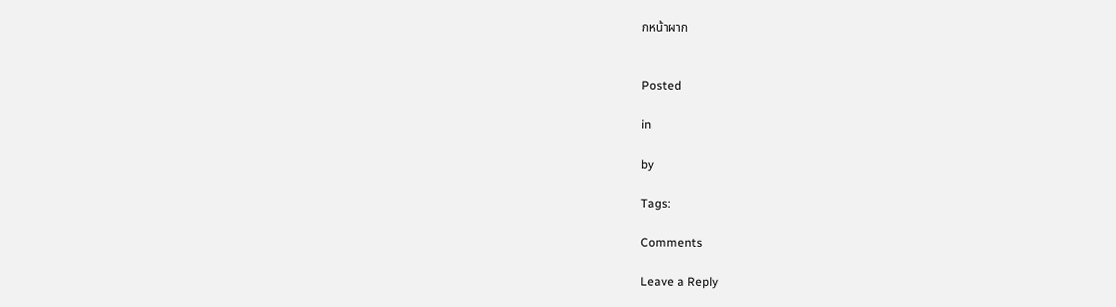กหน้าผาก


Posted

in

by

Tags:

Comments

Leave a Reply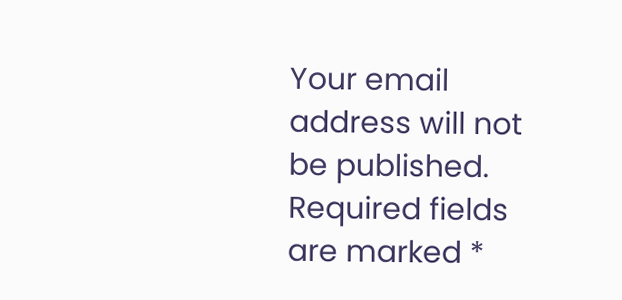Your email address will not be published. Required fields are marked *